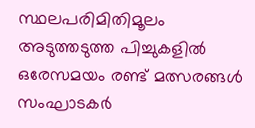സ്ഥലപരിമിതിമൂലം അടുത്തടുത്ത പിച്ചുകളില്‍ ഒരേസമയം രണ്ട് മത്സരങ്ങള്‍ സംഘാടകര്‍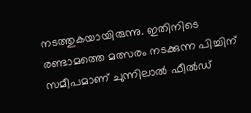നടത്തുകയായിരുന്നു. ഇതിനിടെ രണ്ടാമത്തെ മത്സരം നടക്കുന്ന പിച്ചിന് സമീപമാണ് ചുന്നിലാല്‍ ഫീല്‍ഡ്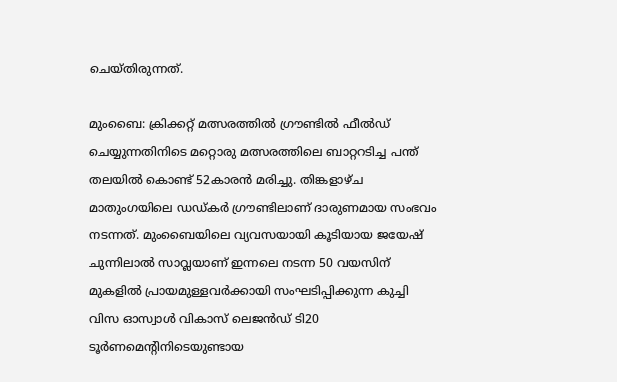ചെയ്തിരുന്നത്.

മുംബൈ: ക്രിക്കറ്റ് മത്സരത്തില്‍ ഗ്രൗണ്ടില്‍ ഫീല്‍ഡ് ചെയ്യുന്നതിനിടെ മറ്റൊരു മത്സരത്തിലെ ബാറ്ററടിച്ച പന്ത് തലയില്‍ കൊണ്ട് 52കാരന്‍ മരിച്ചു. തിങ്കളാഴ്ച മാതുംഗയിലെ ഡഡ്കര്‍ ഗ്രൗണ്ടിലാണ് ദാരുണമായ സംഭവം നടന്നത്. മുംബൈയിലെ വ്യവസയായി കൂടിയായ ജയേഷ് ചുന്നിലാല്‍ സാവ്ലയാണ് ഇന്നലെ നടന്ന 50 വയസിന് മുകളില്‍ പ്രായമുള്ളവര്‍ക്കായി സംഘടിപ്പിക്കുന്ന കുച്ചി വിസ ഓസ്വാള്‍ വികാസ് ലെജന്‍ഡ് ടി20 ടൂര്‍ണമെന്‍റിനിടെയുണ്ടായ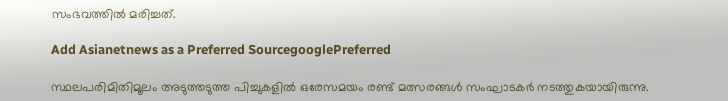സംഭവത്തില്‍ മരിച്ചത്.

Add Asianetnews as a Preferred SourcegooglePreferred

സ്ഥലപരിമിതിമൂലം അടുത്തടുത്ത പിച്ചുകളില്‍ ഒരേസമയം രണ്ട് മത്സരങ്ങള്‍ സംഘാടകര്‍ നടത്തുകയായിരുന്നു.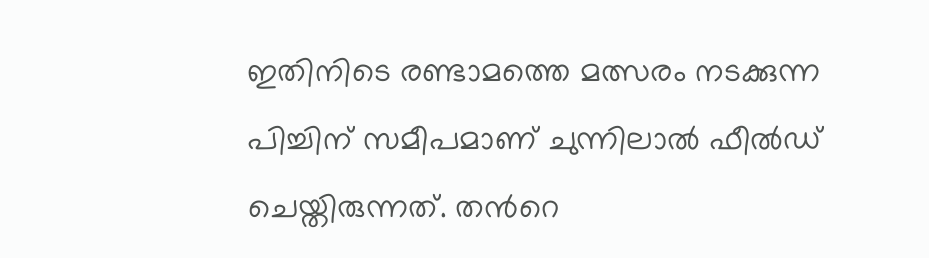ഇതിനിടെ രണ്ടാമത്തെ മത്സരം നടക്കുന്ന പിച്ചിന് സമീപമാണ് ചുന്നിലാല്‍ ഫീല്‍ഡ് ചെയ്തിരുന്നത്. തന്‍റെ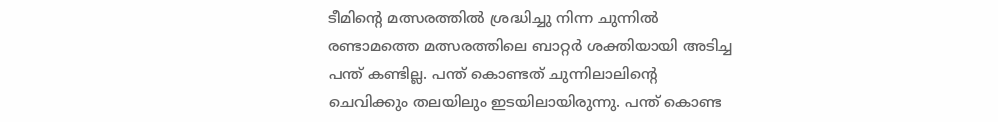ടീമിന്‍റെ മത്സരത്തില്‍ ശ്രദ്ധിച്ചു നിന്ന ചുന്നില്‍ രണ്ടാമത്തെ മത്സരത്തിലെ ബാറ്റര്‍ ശക്തിയായി അടിച്ച പന്ത് കണ്ടില്ല. പന്ത് കൊണ്ടത് ചുന്നിലാലിന്‍റെ ചെവിക്കും തലയിലും ഇടയിലായിരുന്നു. പന്ത് കൊണ്ട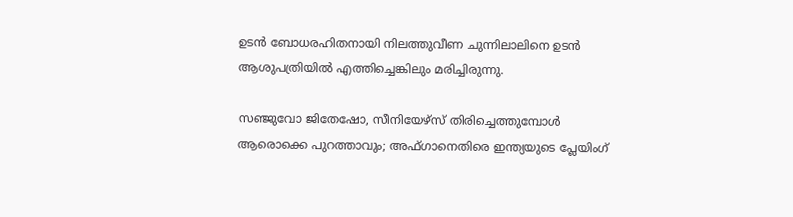ഉടന്‍ ബോധരഹിതനായി നിലത്തുവീണ ചുന്നിലാലിനെ ഉടന്‍ ആശുപത്രിയില്‍ എത്തിച്ചെങ്കിലും മരിച്ചിരുന്നു.

സഞ്ജുവോ ജിതേഷോ, സീനിയേഴ്സ് തിരിച്ചെത്തുമ്പോള്‍ ആരൊക്കെ പുറത്താവും; അഫ്ഗാനെതിരെ ഇന്ത്യയുടെ പ്ലേയിംഗ്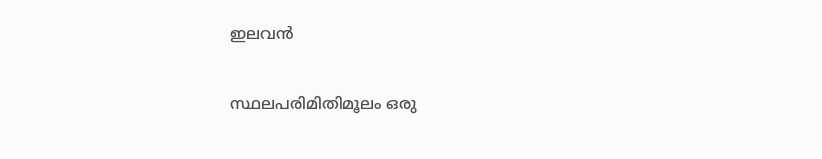ഇലവന്‍

സ്ഥലപരിമിതിമൂലം ഒരു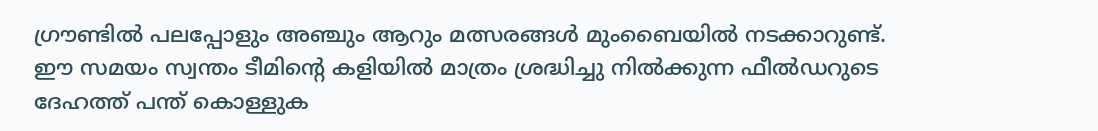ഗ്രൗണ്ടില്‍ പലപ്പോളും അഞ്ചും ആറും മത്സരങ്ങള്‍ മുംബൈയില്‍ നടക്കാറുണ്ട്. ഈ സമയം സ്വന്തം ടീമിന്‍റെ കളിയില്‍ മാത്രം ശ്രദ്ധിച്ചു നില്‍ക്കുന്ന ഫീല്‍ഡറുടെ ദേഹത്ത് പന്ത് കൊള്ളുക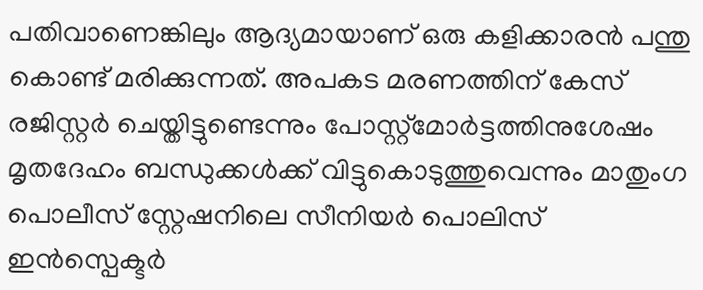പതിവാണെങ്കിലും ആദ്യമായാണ് ഒരു കളിക്കാരന്‍ പന്തു കൊണ്ട് മരിക്കുന്നത്. അപകട മരണത്തിന് കേസ് രജിസ്റ്റര്‍ ചെയ്തിട്ടുണ്ടെന്നും പോസ്റ്റ്മോര്‍ട്ടത്തിനുശേഷം മൃതദേഹം ബന്ധുക്കള്‍ക്ക് വിട്ടുകൊടുത്തുവെന്നും മാതുംഗ പൊലീസ് സ്റ്റേഷനിലെ സീനിയര്‍ പൊലിസ് ഇന്‍സ്പെക്ടര്‍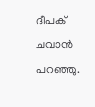ദീപക് ചവാന്‍ പറഞ്ഞു.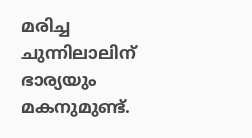മരിച്ച ചുന്നിലാലിന് ഭാര്യയും മകനുമുണ്ട്.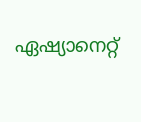ഏഷ്യാനെറ്റ്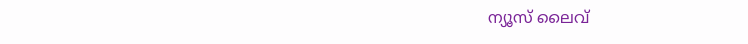ന്യൂസ് ലൈവ്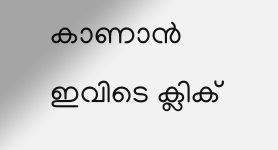കാണാന്‍ ഇവിടെ ക്ലിക്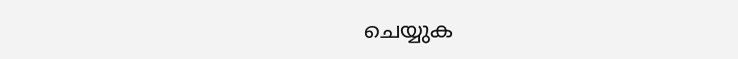ചെയ്യുക